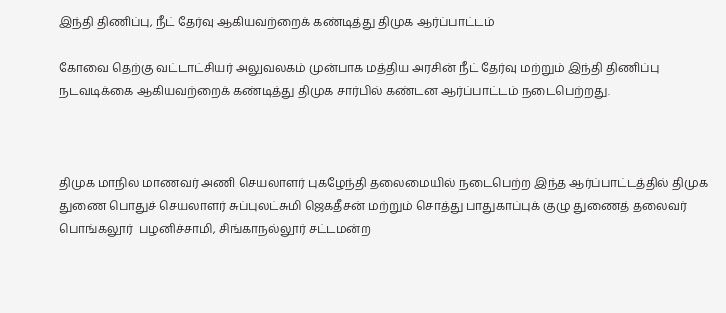இந்தி திணிப்பு, நீட் தேர்வு ஆகியவற்றைக் கண்டித்து திமுக ஆர்ப்பாட்டம்

கோவை தெற்கு வட்டாட்சியர் அலுவலகம் முன்பாக மத்திய அரசின் நீட் தேர்வு மற்றும் இந்தி திணிப்பு நடவடிக்கை ஆகியவற்றைக் கண்டித்து திமுக சார்பில் கண்டன ஆர்ப்பாட்டம் நடைபெற்றது.



திமுக மாநில மாணவர் அணி செயலாளர் புகழேந்தி தலைமையில் நடைபெற்ற இந்த ஆர்ப்பாட்டத்தில் திமுக துணை பொதுச் செயலாளர் சுப்புலட்சுமி ஜெகதீசன் மற்றும் சொத்து பாதுகாப்புக் குழு துணைத் தலைவர் பொங்கலூர்  பழனிச்சாமி, சிங்காநல்லூர் சட்டமன்ற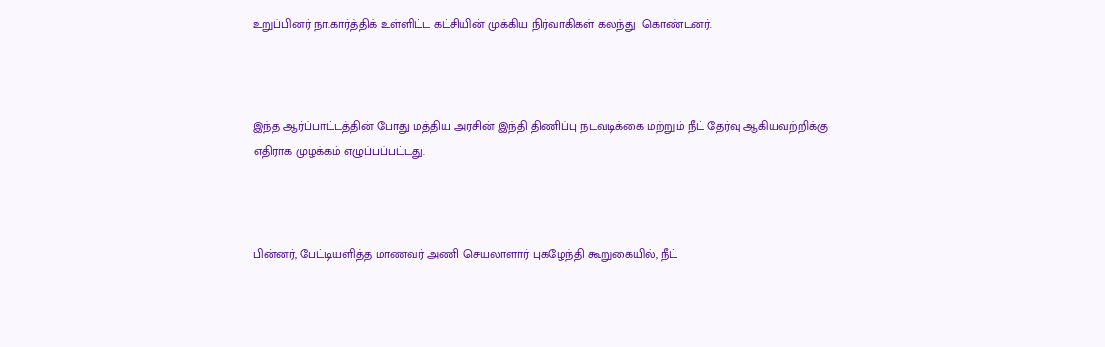உறுப்பினர் நா.கார்த்திக் உள்ளிட்ட கட்சியின் முக்கிய நிர்வாகிகள் கலந்து  கொண்டனர்.



இந்த ஆர்ப்பாட்டத்தின் போது மத்திய அரசின் இந்தி திணிப்பு நடவடிக்கை மற்றும் நீட் தேர்வு ஆகியவற்றிக்கு எதிராக முழக்கம் எழுப்பப்பட்டது.



பின்னர், பேட்டியளித்த மாணவர் அணி செயலாளார் புகழேந்தி கூறுகையில், நீட்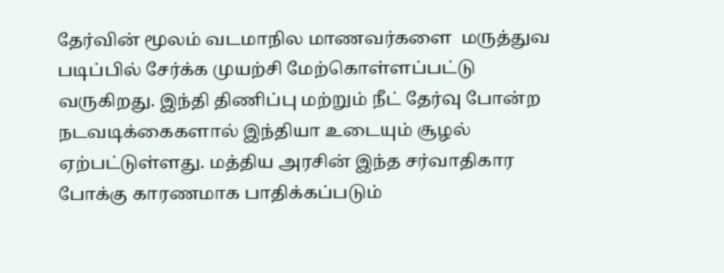தேர்வின் மூலம் வடமாநில மாணவர்களை  மருத்துவ படிப்பில் சேர்க்க முயற்சி மேற்கொள்ளப்பட்டு வருகிறது. இந்தி திணிப்பு மற்றும் நீட் தேர்வு போன்ற  நடவடிக்கைகளால் இந்தியா உடையும் சூழல் ஏற்பட்டுள்ளது. மத்திய அரசின் இந்த சர்வாதிகார போக்கு காரணமாக பாதிக்கப்படும்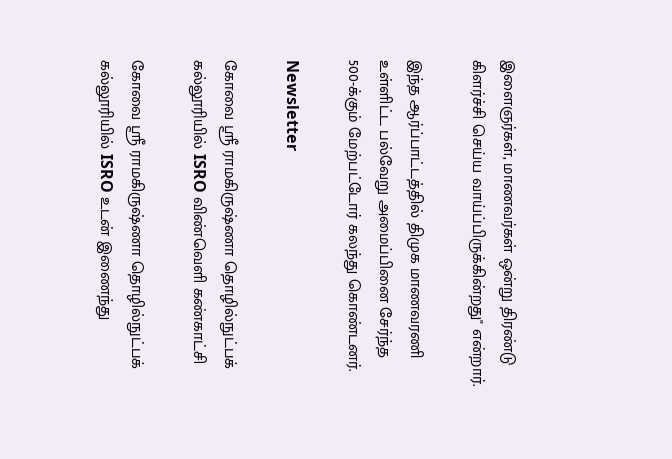இளைஞர்கள், மாணவர்கள் ஒன்று திரண்டு கிளர்ச்சி செய்ய வாய்ப்பிருக்கின்றது" என்றார்.

இந்த ஆர்ப்பாட்டத்தில் திமுக மாணவரணி உள்ளிட்ட பல்வேறு அமைப்பினை சேர்ந்த 500-க்கும் மேற்பட்டோர் கலந்து கொண்டனர்.

Newsletter

கோவை ஸ்ரீ ராமகிருஷ்ணா தொழில்நுட்பக் கல்லூரியில் ISRO விண்வெளி கண்காட்சி

கோவை ஸ்ரீ ராமகிருஷ்ணா தொழில்நுட்பக் கல்லூரியில் ISRO உடன் இணைந்து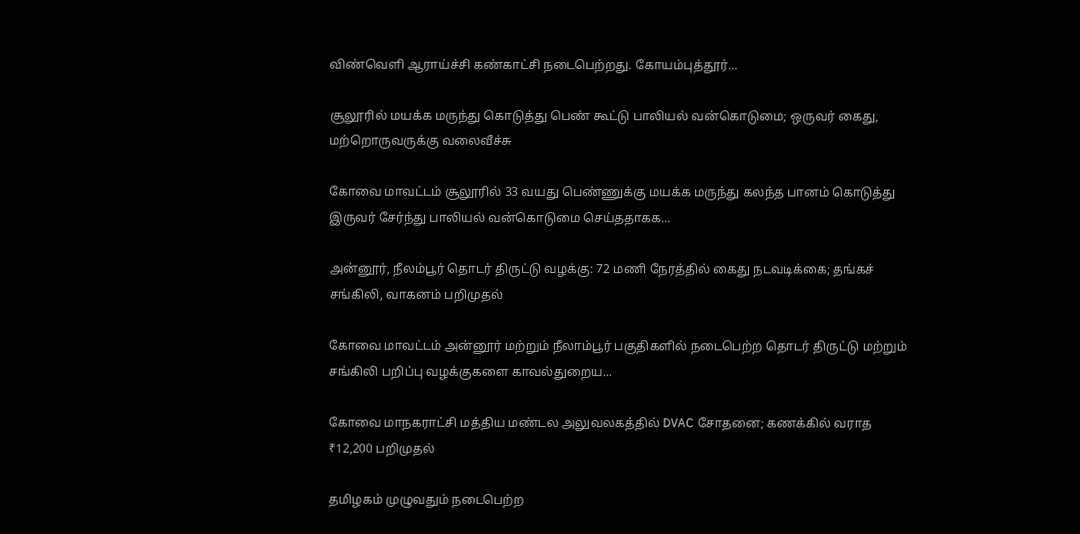விண்வெளி ஆராய்ச்சி கண்காட்சி நடைபெற்றது. கோயம்புத்தூர்...

சூலூரில் மயக்க மருந்து கொடுத்து பெண் கூட்டு பாலியல் வன்கொடுமை; ஒருவர் கைது, மற்றொருவருக்கு வலைவீச்சு

கோவை மாவட்டம் சூலூரில் 33 வயது பெண்ணுக்கு மயக்க மருந்து கலந்த பானம் கொடுத்து இருவர் சேர்ந்து பாலியல் வன்கொடுமை செய்ததாகக...

அன்னூர், நீலம்பூர் தொடர் திருட்டு வழக்கு: 72 மணி நேரத்தில் கைது நடவடிக்கை; தங்கச் சங்கிலி, வாகனம் பறிமுதல்

கோவை மாவட்டம் அன்னூர் மற்றும் நீலாம்பூர் பகுதிகளில் நடைபெற்ற தொடர் திருட்டு மற்றும் சங்கிலி பறிப்பு வழக்குகளை காவல்துறைய...

கோவை மாநகராட்சி மத்திய மண்டல அலுவலகத்தில் DVAC சோதனை; கணக்கில் வராத ₹12,200 பறிமுதல்

தமிழகம் முழுவதும் நடைபெற்ற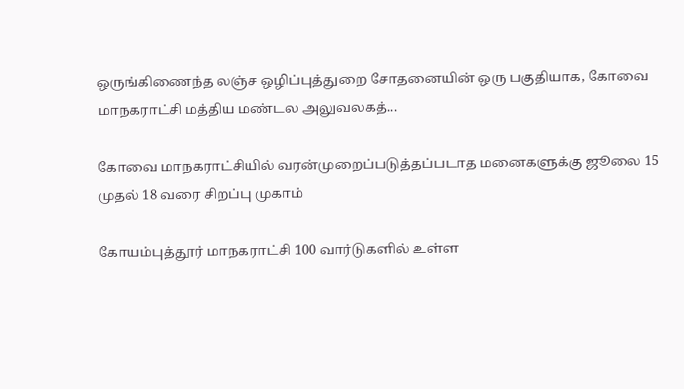ஒருங்கிணைந்த லஞ்ச ஒழிப்புத்துறை சோதனையின் ஒரு பகுதியாக, கோவை மாநகராட்சி மத்திய மண்டல அலுவலகத்...

கோவை மாநகராட்சியில் வரன்முறைப்படுத்தப்படாத மனைகளுக்கு ஜூலை 15 முதல் 18 வரை சிறப்பு முகாம்

கோயம்புத்தூர் மாநகராட்சி 100 வார்டுகளில் உள்ள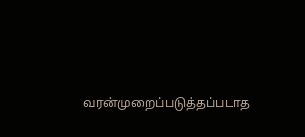வரன்முறைப்படுத்தப்படாத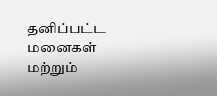தனிப்பட்ட மனைகள் மற்றும்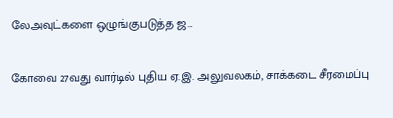லேஅவுட்களை ஒழுங்குபடுத்த ஜ...

கோவை 27வது வார்டில் புதிய ஏ.இ. அலுவலகம், சாக்கடை சீரமைப்பு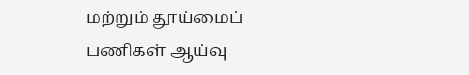மற்றும் தூய்மைப் பணிகள் ஆய்வு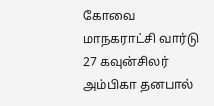கோவை மாநகராட்சி வார்டு 27 கவுன்சிலர் அம்பிகா தனபால்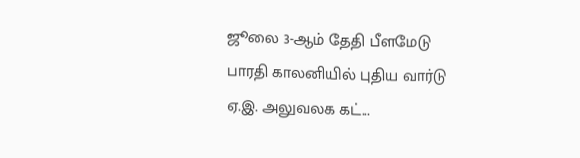ஜூலை 3-ஆம் தேதி பீளமேடு பாரதி காலனியில் புதிய வார்டு ஏ.இ. அலுவலக கட்...